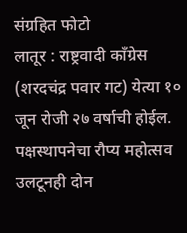संग्रहित फोटो
लातूर : राष्ट्रवादी काँग्रेस (शरदचंद्र पवार गट) येत्या १० जून रोजी २७ वर्षाची होईल. पक्षस्थापनेचा रौप्य महोत्सव उलटूनही दोन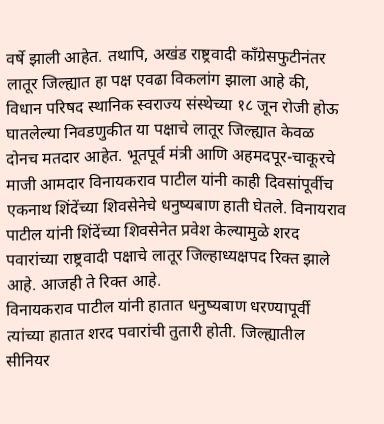वर्षे झाली आहेत. तथापि, अखंड राष्ट्रवादी काँग्रेसफुटीनंतर लातूर जिल्ह्यात हा पक्ष एवढा विकलांग झाला आहे की, विधान परिषद स्थानिक स्वराज्य संस्थेच्या १८ जून रोजी होऊ घातलेल्या निवडणुकीत या पक्षाचे लातूर जिल्ह्यात केवळ दोनच मतदार आहेत. भूतपूर्व मंत्री आणि अहमदपूर-चाकूरचे माजी आमदार विनायकराव पाटील यांनी काही दिवसांपूर्वीच एकनाथ शिंदेंच्या शिवसेनेचे धनुष्यबाण हाती घेतले. विनायराव पाटील यांनी शिंदेंच्या शिवसेनेत प्रवेश केल्यामुळे शरद पवारांच्या राष्ट्रवादी पक्षाचे लातूर जिल्हाध्यक्षपद रिक्त झाले आहे. आजही ते रिक्त आहे.
विनायकराव पाटील यांनी हातात धनुष्यबाण धरण्यापूर्वी त्यांच्या हातात शरद पवारांची तुतारी होती. जिल्ह्यातील सीनियर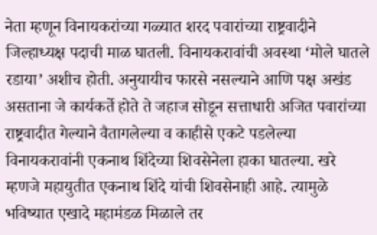नेता म्हणून विनायकरांच्या गळ्यात शरद पवारांच्या राष्ट्रवादीने जिल्हाध्यक्ष पदाची माळ घातली. विनायकरावांची अवस्था ‘मोले घातले रडाया’ अशीच होती. अनुयायीच फारसे नसल्याने आणि पक्ष अखंड असताना जे कार्यकर्ते होते ते जहाज सोडून सत्ताधारी अजित पवारांच्या राष्ट्रवादीत गेल्याने वैतागलेल्या व काहीसे एकटे पडलेल्या विनायकरावांनी एकनाथ शिंदेच्या शिवसेनेला हाका घातल्या. खरे म्हणजे महायुतीत एकनाथ शिंदे यांची शिवसेनाही आहे. त्यामुळे भविष्यात एखादे महामंडळ मिळाले तर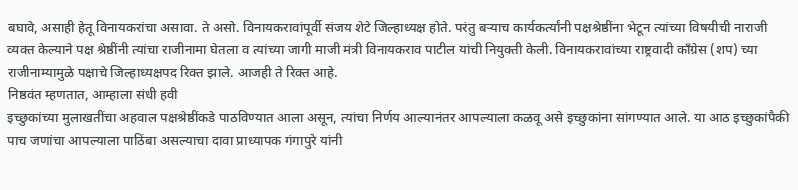बघावे, असाही हेतू विनायकरांचा असावा. ते असो. विनायकरावांपूर्वी संजय शेटे जिल्हाध्यक्ष होते. परंतु बऱ्याच कार्यकर्त्यांनी पक्षश्रेष्ठींना भेटून त्यांच्या विषयीची नाराजी व्यक्त केल्याने पक्ष श्रेष्ठींनी त्यांचा राजीनामा घेतला व त्यांच्या जागी माजी मंत्री विनायकराव पाटील यांची नियुक्ती केली. विनायकरावांच्या राष्ट्रवादी काँग्रेस (शप) च्या राजीनाम्यामुळे पक्षाचे जिल्हाध्यक्षपद रिक्त झाले. आजही ते रिक्त आहे.
निष्ठवंत म्हणतात, आम्हाला संधी हवी
इच्छुकांच्या मुलाखतींचा अहवाल पक्षश्रेष्ठींकडे पाठविण्यात आला असून, त्यांचा निर्णय आल्यानंतर आपल्याला कळवू असे इच्छुकांना सांगण्यात आले. या आठ इच्छुकांपैकी पाच जणांचा आपल्याला पाठिंबा असल्याचा दावा प्राध्यापक गंगापुरे यांनी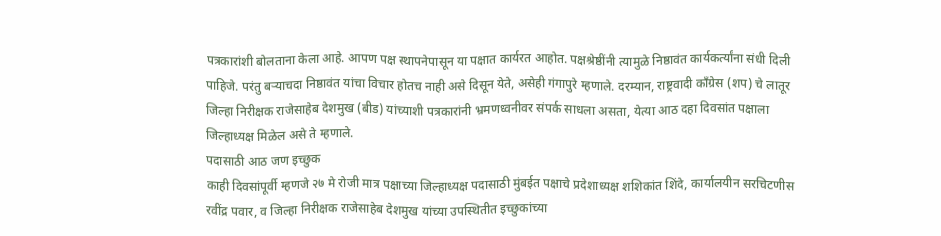पत्रकारांशी बोलताना केला आहे. आपण पक्ष स्थापनेपासून या पक्षात कार्यरत आहोत. पक्षश्रेष्ठींनी त्यामुळे निष्ठावंत कार्यकर्त्यांना संधी दिली पाहिजे. परंतु बऱ्याचदा निष्ठावंत यांचा विचार होतच नाही असे दिसून येते, असेही गंगापुरे म्हणाले. दरम्यान, राष्ट्रवादी काँग्रेस (शप) चे लातूर जिल्हा निरीक्षक राजेसाहेब देशमुख (बीड) यांच्याशी पत्रकारांनी भ्रमणध्वनीवर संपर्क साधला असता, येत्या आठ दहा दिवसांत पक्षाला जिल्हाध्यक्ष मिळेल असे ते म्हणाले.
पदासाठी आठ जण इच्छुक
काही दिवसांपूर्वी म्हणजे २७ मे रोजी मात्र पक्षाच्या जिल्हाध्यक्ष पदासाठी मुंबईत पक्षाचे प्रदेशाध्यक्ष शशिकांत शिंदे, कार्यालयीन सरचिटणीस रवींद्र पवार, व जिल्हा निरीक्षक राजेसाहेब देशमुख यांच्या उपस्थितीत इच्छुकांच्या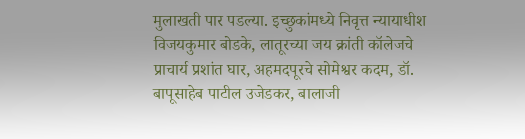मुलाखती पार पडल्या. इच्छुकांमध्ये निवृत्त न्यायाधीश विजयकुमार बोडके, लातूरच्या जय क्रांती कॉलेजचे प्राचार्य प्रशांत घार, अहमदपूरचे सोमेश्वर कदम, डॉ. बापूसाहेब पाटील उजेडकर, बालाजी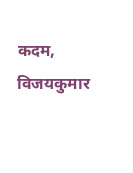कदम, विजयकुमार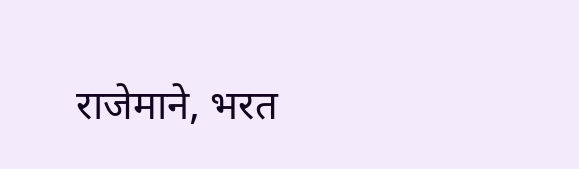राजेमाने, भरत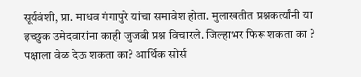सूर्यवंशी, प्रा. माधव गंगापुरे यांचा समावेश होता. मुलाखतीत प्रश्नकर्त्यांनी या इच्छुक उमेदवारांना काही जुजबी प्रश्न विचारले. जिल्हाभर फिरू शकता का ? पक्षाला वेळ देऊ शकता का? आर्थिक सोर्स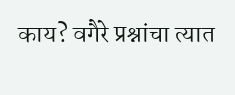काय? वगैरे प्रश्नांचा त्यात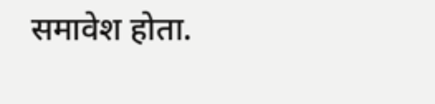समावेश होता.